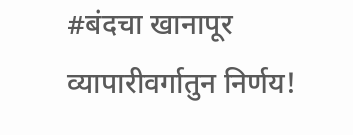#बंदचा खानापूर व्यापारीवर्गातुन निर्णय!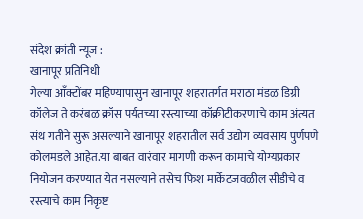संदेश क्रांती न्यूज :
खानापूर प्रतिनिधी
गेल्या आँक्टोंबर महिण्यापासुन खानापूर शहरातर्गत मराठा मंडळ डिग्री कॉलेज ते करंबळ क्रॉस पर्यतच्या रस्त्याच्या कॉक्रीटीकरणाचे काम अंत्यत संथ गतीने सुरू असल्याने खानापूर शहरातील सर्व उद्योग व्यवसाय पुर्णपणे कोलमडले आहेत.या बाबत वारंवार मागणी करून कामाचे योग्यप्रकार नियोजन करण्यात येत नसल्याने तसेच फिश मार्केटजवळील सीडीचे व रस्त्याचे काम निकृष्ट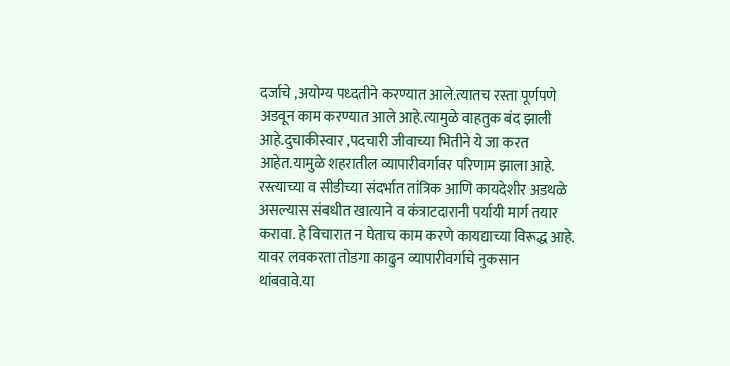दर्जाचे ,अयोग्य पध्दतीने करण्यात आले.त्यातच रस्ता पूर्णपणे अडवून काम करण्यात आले आहे.त्यामुळे वाहतुक बंद झाली आहे.दुचाकीस्वार ,पदचारी जीवाच्या भितीने ये जा करत आहेत.यामुळे शहरातील व्यापारीवर्गावर परिणाम झाला आहे.
रस्त्याच्या व सीडीच्या संदर्भात तांत्रिक आणि कायदेशीर अडथळे असल्यास संबधीत खात्याने व कंत्राटदारानी पर्यायी मार्ग तयार करावा. हे विचारात न घेताच काम करणे कायद्याच्या विरूद्ध आहे.
यावर लवकरता तोडगा काढुन व्यापारीवर्गाचे नुकसान थांबवावे.या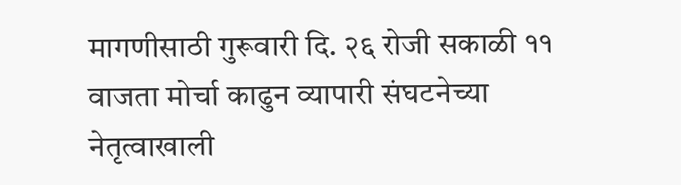मागणीसाठी गुरूवारी दि. २६ रोजी सकाळी ११ वाजता मोर्चा काढुन व्यापारी संघटनेच्या नेतृत्वाखाली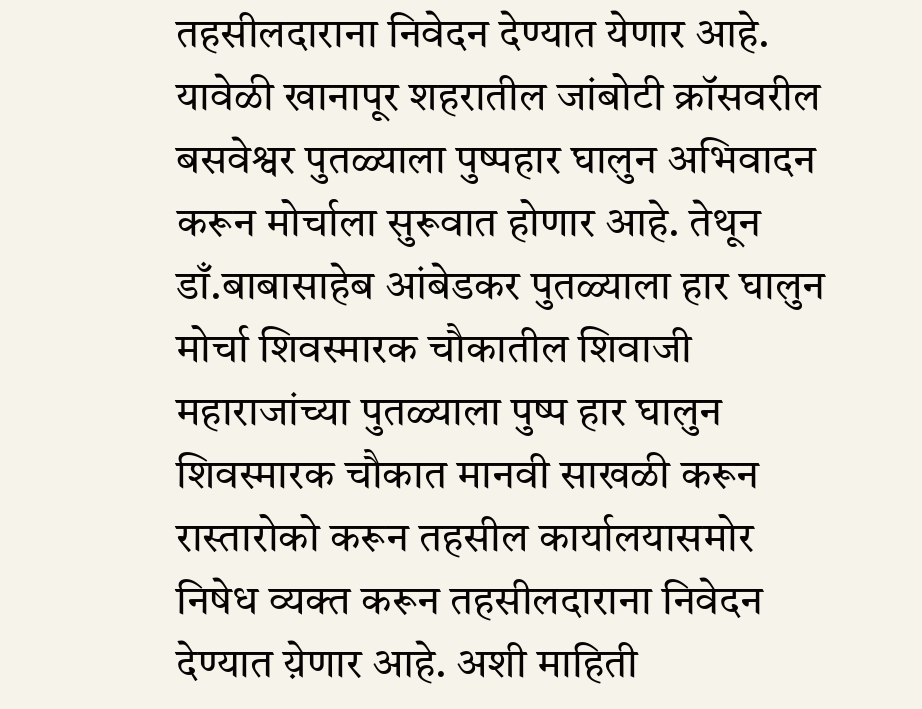तहसीलदाराना निवेदन देण्यात येणार आहे.
यावेळी खानापूर शहरातील जांबोटी क्रॉसवरील बसवेश्वर पुतळ्याला पुष्पहार घालुन अभिवादन करून मोर्चाला सुरूवात होणार आहे. तेथून डाँ.बाबासाहेब आंबेडकर पुतळ्याला हार घालुन मोर्चा शिवस्मारक चौकातील शिवाजी महाराजांच्या पुतळ्याला पुष्प हार घालुन शिवस्मारक चौकात मानवी साखळी करून रास्तारोको करून तहसील कार्यालयासमोर निषेध व्यक्त करून तहसीलदाराना निवेदन देण्यात य़ेणार आहे. अशी माहिती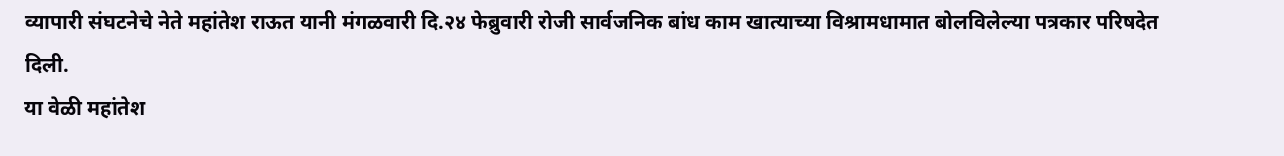व्यापारी संघटनेचे नेते महांतेश राऊत यानी मंगळवारी दि.२४ फेब्रुवारी रोजी सार्वजनिक बांध काम खात्याच्या विश्रामधामात बोलविलेल्या पत्रकार परिषदेत दिली.
या वेळी महांतेश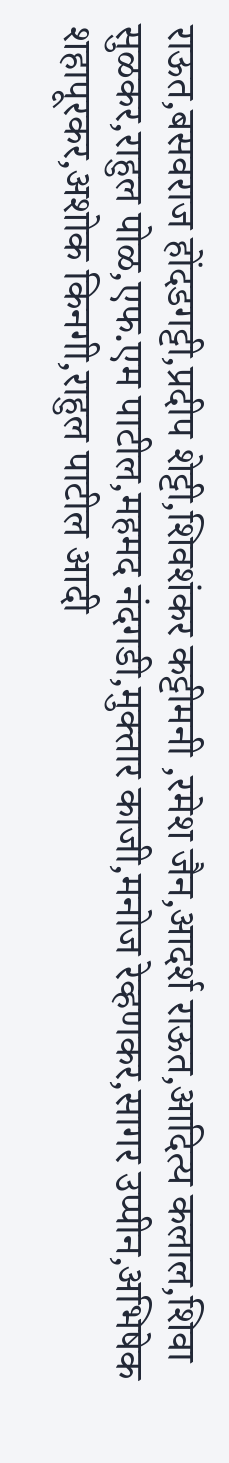राऊत,बसवराज होंदडगट्टी,प्रदीप शेट्टी,शिवशंकर कट्टीमनी ,रमेश जैन,आदर्श राऊत,आदित्य कलाल,शिवा सुळकर,राहुल पोळ,एफ.एम पाटील,महमद नंदगडी,मुक्तार काजी,मनोज रेव्हणकर,सागर उप्पीन,अभिषेक शहापूरकर,अशोक किनगी,राहुल पाटील आदी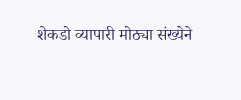शेकडो व्यापारी मोठ्या संख्येने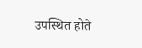उपस्थित होते